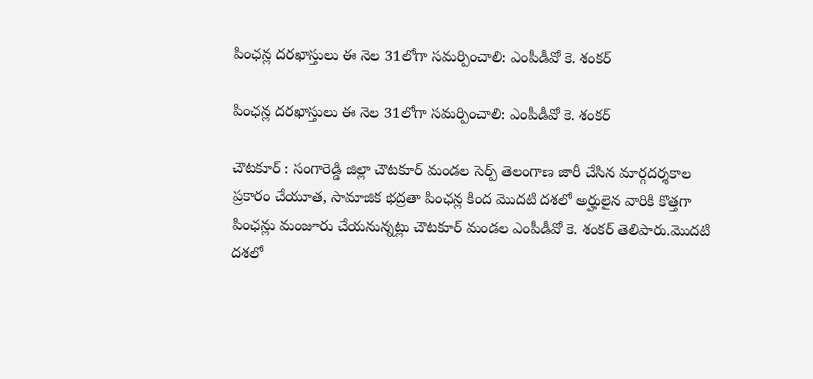పింఛన్ల దరఖాస్తులు ఈ నెల 31లోగా సమర్పించాలి: ఎంపీడీవో కె. శంకర్

పింఛన్ల దరఖాస్తులు ఈ నెల 31లోగా సమర్పించాలి: ఎంపీడీవో కె. శంకర్

చౌటకూర్ : సంగారెడ్డి జిల్లా చౌటకూర్ మండల సెర్ప్ తెలంగాణ జారీ చేసిన మార్గదర్శకాల ప్రకారం చేయూత, సామాజిక భద్రతా పింఛన్ల కింద మొదటి దశలో అర్హులైన వారికి కొత్తగా పింఛన్లు మంజూరు చేయనున్నట్లు చౌటకూర్ మండల ఎంపీడీవో కె. శంకర్ తెలిపారు.మొదటి దశలో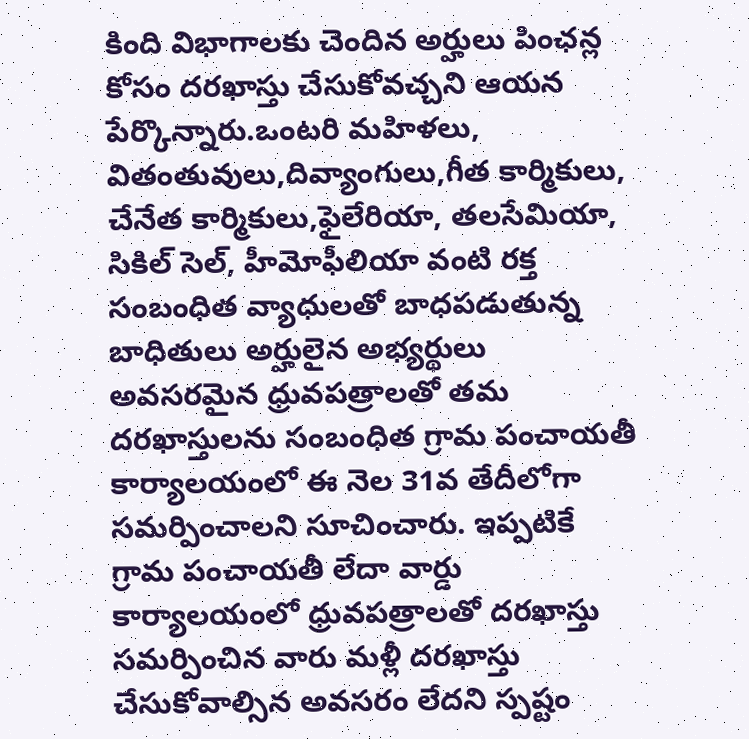కింది విభాగాలకు చెందిన అర్హులు పింఛన్ల కోసం దరఖాస్తు చేసుకోవచ్చని ఆయన పేర్కొన్నారు.ఒంటరి మహిళలు, వితంతువులు,దివ్యాంగులు,గీత కార్మికులు, చేనేత కార్మికులు,ఫైలేరియా, తలసేమియా, సికిల్ సెల్, హీమోఫీలియా వంటి రక్త సంబంధిత వ్యాధులతో బాధపడుతున్న బాధితులు అర్హులైన అభ్యర్థులు అవసరమైన ధ్రువపత్రాలతో తమ దరఖాస్తులను సంబంధిత గ్రామ పంచాయతీ కార్యాలయంలో ఈ నెల 31వ తేదీలోగా సమర్పించాలని సూచించారు. ఇప్పటికే గ్రామ పంచాయతీ లేదా వార్డు కార్యాలయంలో ధ్రువపత్రాలతో దరఖాస్తు సమర్పించిన వారు మళ్లీ దరఖాస్తు చేసుకోవాల్సిన అవసరం లేదని స్పష్టం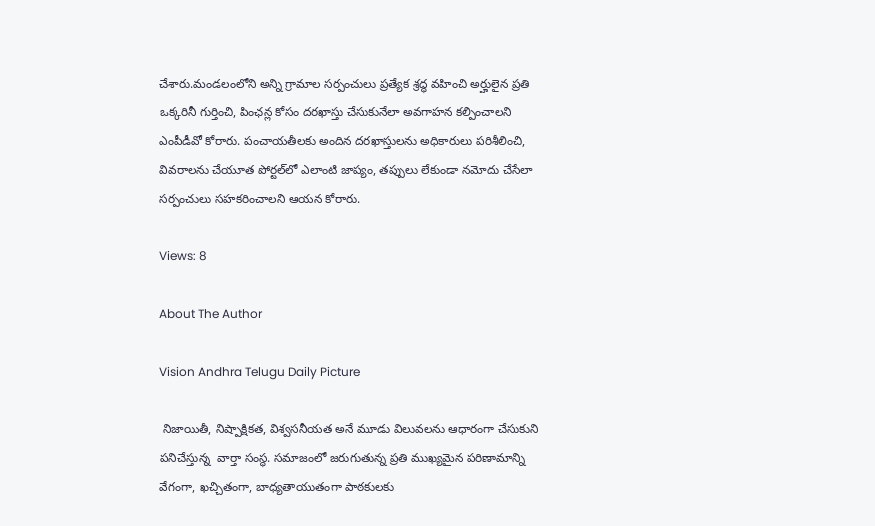చేశారు.మండలంలోని అన్ని గ్రామాల సర్పంచులు ప్రత్యేక శ్రద్ధ వహించి అర్హులైన ప్రతి ఒక్కరినీ గుర్తించి, పింఛన్ల కోసం దరఖాస్తు చేసుకునేలా అవగాహన కల్పించాలని ఎంపీడీవో కోరారు. పంచాయతీలకు అందిన దరఖాస్తులను అధికారులు పరిశీలించి, వివరాలను చేయూత పోర్టల్‌లో ఎలాంటి జాప్యం, తప్పులు లేకుండా నమోదు చేసేలా సర్పంచులు సహకరించాలని ఆయన కోరారు.

Views: 8

About The Author

Vision Andhra Telugu Daily Picture

 నిజాయితీ, నిష్పాక్షికత, విశ్వసనీయత అనే మూడు విలువలను ఆధారంగా చేసుకుని పనిచేస్తున్న  వార్తా సంస్థ. సమాజంలో జరుగుతున్న ప్రతి ముఖ్యమైన పరిణామాన్ని వేగంగా, ఖచ్చితంగా, బాధ్యతాయుతంగా పాఠకులకు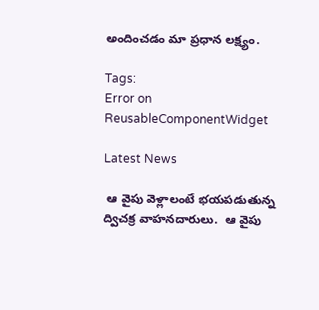అందించడం మా ప్రధాన లక్ష్యం.

Tags:
Error on ReusableComponentWidget

Latest News

 ఆ వైపు వెళ్లాలంటే భయపడుతున్న ద్విచక్ర వాహనదారులు.  ఆ వైపు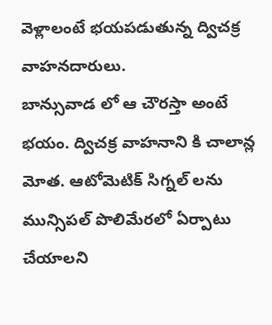వెళ్లాలంటే భయపడుతున్న ద్విచక్ర వాహనదారులు.
బాన్సువాడ లో ఆ చౌరస్తా అంటే భయం. ద్విచక్ర వాహనాని కి చాలాన్ల మోత. ఆటోమెటిక్ సిగ్నల్ లను మున్సిపల్ పొలిమేరలో ఏర్పాటు చేయాలని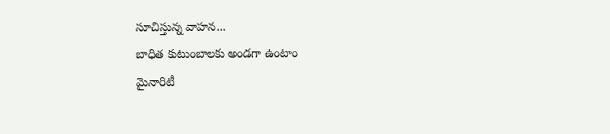సూచిస్తున్న వాహన...
బాధిత కుటుంబాలకు అండగా ఉంటాం
మైనారిటీ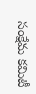సంక్షేమ కమిటీ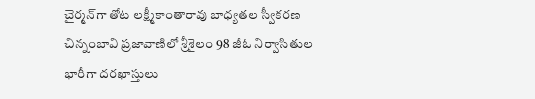చైర్మన్‌గా తోట లక్ష్మీకాంతారావు బాధ్యతల స్వీకరణ
చిన్నంబావి ప్రజావాణిలో శ్రీశైలం 98 జీఓ నిర్వాసితుల భారీగా దరఖాస్తులు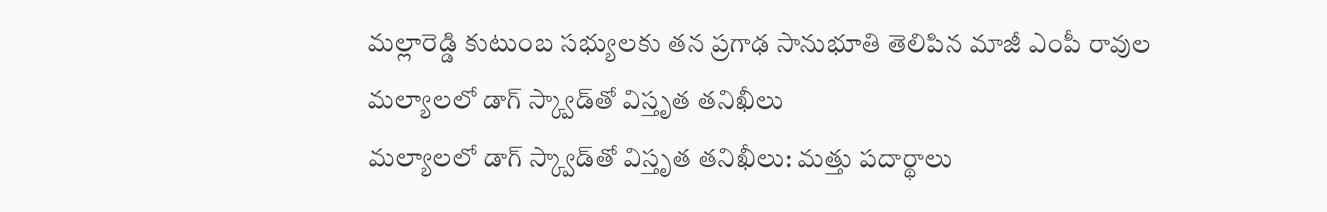మల్లారెడ్డి కుటుంబ సభ్యులకు తన ప్రగాఢ సానుభూతి తెలిపిన మాజీ ఎంపీ రావుల
మల్యాలలో డాగ్ స్క్వాడ్‌తో విస్తృత తనిఖీలు
మల్యాలలో డాగ్ స్క్వాడ్‌తో విస్తృత తనిఖీలు: మత్తు పదార్థాలు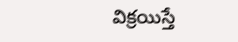విక్రయిస్తే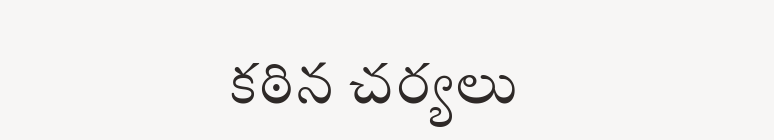కఠిన చర్యలు